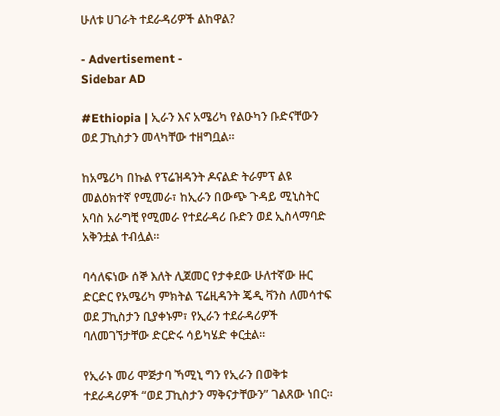ሁለቱ ሀገራት ተደራዳሪዎች ልከዋል?

- Advertisement -
Sidebar AD

#Ethiopia | ኢራን እና አሜሪካ የልዑካን ቡድናቸውን ወደ ፓኪስታን መላካቸው ተዘግቧል።

ከአሜሪካ በኩል የፕሬዝዳንት ዶናልድ ትራምፕ ልዩ መልዕክተኛ የሚመራ፣ ከኢራን በውጭ ጉዳይ ሚኒስትር አባስ አራግቺ የሚመራ የተደራዳሪ ቡድን ወደ ኢስላማባድ አቅንቷል ተብሏል።

ባሳለፍነው ሰኞ እለት ሊጀመር የታቀደው ሁለተኛው ዙር ድርድር የአሜሪካ ምክትል ፕሬዚዳንት ጄዲ ቫንስ ለመሳተፍ ወደ ፓኪስታን ቢያቀኑም፣ የኢራን ተደራዳሪዎች ባለመገኘታቸው ድርድሩ ሳይካሄድ ቀርቷል።

የኢራኑ መሪ ሞጅታባ ኻሚኒ ግን የኢራን በወቅቱ ተደራዳሪዎች “ወደ ፓኪስታን ማቅናታቸውን” ገልጸው ነበር።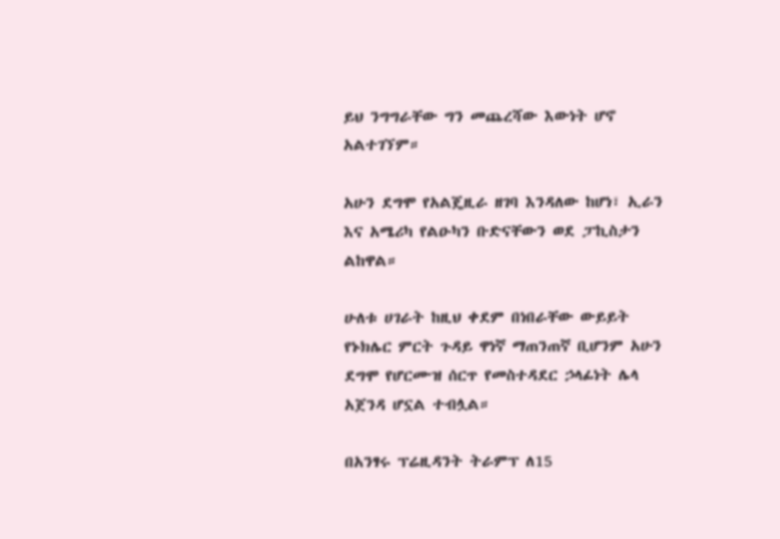ይህ ንግግራቸው ግን መጨረሻው እውነት ሆኖ አልተገኘም።

አሁን ደግሞ የአልጄዚራ ዘገባ እንዳለው ከሆነ፣ ኢራን እና አሜሪካ የልዑካን ቡድናቸውን ወደ ፓኪስታን ልከዋል።

ሁለቱ ሀገራት ከዚህ ቀደም በነበራቸው ውይይት የኑክሌር ምርት ጉዳይ ዋነኛ ማጠንጠኛ ቢሆንም አሁን ደግሞ የሆርሙዝ ሰርጥ የመስተዳደር ኃላፊነት ሌላ አጀንዳ ሆኗል ተብሏል።

በአንፃሩ ፕሬዚዳንት ትራምፕ ለ15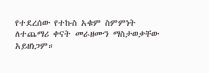የተደረሰው የተኩስ አቁም ስምምነት ለተጨማሪ ቀናት መራዘሙን ማስታወቃቸው አይዘነጋም።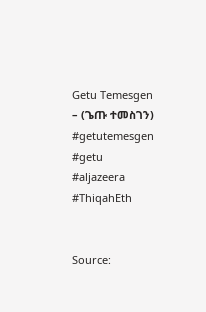Getu Temesgen – (ጌጡ ተመስገን)
#getutemesgen #getu #aljazeera
#ThiqahEth


Source: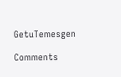GetuTemesgen

Comments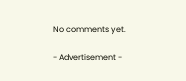No comments yet.

- Advertisement -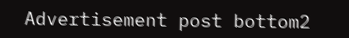Advertisement post bottom2